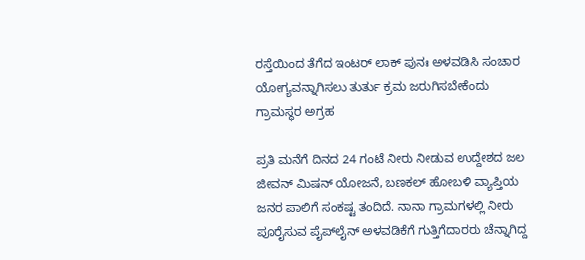ರಸ್ತೆಯಿಂದ ತೆಗೆದ ಇಂಟರ್ ಲಾಕ್ ಪುನಃ ಅಳವಡಿಸಿ ಸಂಚಾರ ಯೋಗ್ಯವನ್ನಾಗಿಸಲು ತುರ್ತು ಕ್ರಮ ಜರುಗಿಸಬೇಕೆಂದು ಗ್ರಾಮಸ್ಥರ ಅಗ್ರಹ

ಪ್ರತಿ ಮನೆಗೆ ದಿನದ 24 ಗಂಟೆ ನೀರು ನೀಡುವ ಉದ್ದೇಶದ ಜಲ ಜೀವನ್‌ ಮಿಷನ್‌ ಯೋಜನೆ, ಬಣಕಲ್ ಹೋಬಳಿ ವ್ಯಾಪ್ತಿಯ ಜನರ ಪಾಲಿಗೆ ಸಂಕಷ್ಟ ತಂದಿದೆ. ನಾನಾ ಗ್ರಾಮಗಳಲ್ಲಿ ನೀರು ಪೂರೈಸುವ ಪೈಪ್‌ಲೈನ್‌ ಅಳವಡಿಕೆಗೆ ಗುತ್ತಿಗೆದಾರರು ಚೆನ್ನಾಗಿದ್ದ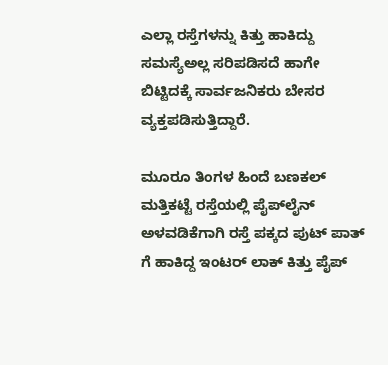ಎಲ್ಲಾ ರಸ್ತೆಗಳನ್ನು ಕಿತ್ತು ಹಾಕಿದ್ದು ಸಮಸ್ಯೆಅಲ್ಲ ಸರಿಪಡಿಸದೆ ಹಾಗೇ ಬಿಟ್ಟಿದಕ್ಕೆ ಸಾರ್ವಜನಿಕರು ಬೇಸರ ವ್ಯಕ್ತಪಡಿಸುತ್ತಿದ್ದಾರೆ.

ಮೂರೂ ತಿಂಗಳ ಹಿಂದೆ ಬಣಕಲ್ ಮತ್ತಿಕಟ್ಟೆ ರಸ್ತೆಯಲ್ಲಿ ಪೈಪ್‌ಲೈನ್‌ ಅಳವಡಿಕೆಗಾಗಿ ರಸ್ತೆ ಪಕ್ಕದ ಪುಟ್ ಪಾತ್ ಗೆ ಹಾಕಿದ್ದ ಇಂಟರ್ ಲಾಕ್ ಕಿತ್ತು ಪೈಪ್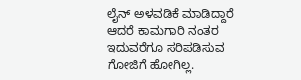ಲೈನ್ ಅಳವಡಿಕೆ ಮಾಡಿದ್ದಾರೆ ಆದರೆ ಕಾಮಗಾರಿ ನಂತರ ಇದುವರೆಗೂ ಸರಿಪಡಿಸುವ ಗೋಜಿಗೆ ಹೋಗಿಲ್ಲ.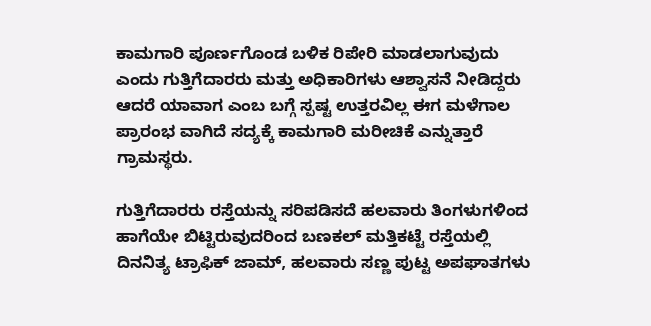ಕಾಮಗಾರಿ ಪೂರ್ಣಗೊಂಡ ಬಳಿಕ ರಿಪೇರಿ ಮಾಡಲಾಗುವುದು ಎಂದು ಗುತ್ತಿಗೆದಾರರು ಮತ್ತು ಅಧಿಕಾರಿಗಳು ಆಶ್ವಾಸನೆ ನೀಡಿದ್ದರು ಆದರೆ ಯಾವಾಗ ಎಂಬ ಬಗ್ಗೆ ಸ್ಪಷ್ಟ ಉತ್ತರವಿಲ್ಲ ಈಗ ಮಳೆಗಾಲ ಪ್ರಾರಂಭ ವಾಗಿದೆ ಸದ್ಯಕ್ಕೆ ಕಾಮಗಾರಿ ಮರೀಚಿಕೆ ಎನ್ನುತ್ತಾರೆ ಗ್ರಾಮಸ್ಥರು.

ಗುತ್ತಿಗೆದಾರರು ರಸ್ತೆಯನ್ನು ಸರಿಪಡಿಸದೆ ಹಲವಾರು ತಿಂಗಳುಗಳಿಂದ ಹಾಗೆಯೇ ಬಿಟ್ಟಿರುವುದರಿಂದ ಬಣಕಲ್ ಮತ್ತಿಕಟ್ಟೆ ರಸ್ತೆಯಲ್ಲಿ ದಿನನಿತ್ಯ ಟ್ರಾಫಿಕ್ ಜಾಮ್, ಹಲವಾರು ಸಣ್ಣ ಪುಟ್ಟ ಅಪಘಾತಗಳು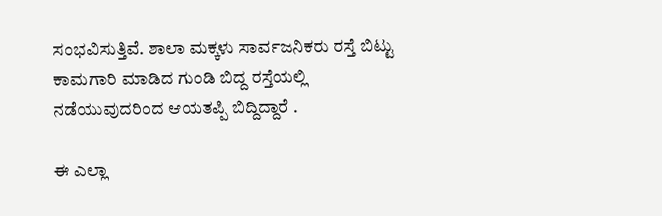ಸಂಭವಿಸುತ್ತಿವೆ. ಶಾಲಾ ಮಕ್ಕಳು ಸಾರ್ವಜನಿಕರು ರಸ್ತೆ ಬಿಟ್ಟು ಕಾಮಗಾರಿ ಮಾಡಿದ ಗುಂಡಿ ಬಿದ್ದ ರಸ್ತೆಯಲ್ಲಿ ನಡೆಯುವುದರಿಂದ ಆಯತಪ್ಪಿ ಬಿದ್ದಿದ್ದಾರೆ .

ಈ ಎಲ್ಲಾ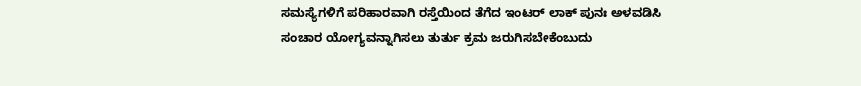ಸಮಸ್ಯೆಗಳಿಗೆ ಪರಿಹಾರವಾಗಿ ರಸ್ತೆಯಿಂದ ತೆಗೆದ ಇಂಟರ್ ಲಾಕ್ ಪುನಃ ಅಳವಡಿಸಿ ಸಂಚಾರ ಯೋಗ್ಯವನ್ನಾಗಿಸಲು ತುರ್ತು ಕ್ರಮ ಜರುಗಿಸಬೇಕೆಂಬುದು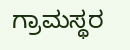ಗ್ರಾಮಸ್ಥರ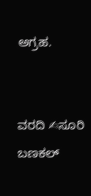ಅಗ್ರಹ.


ವರದಿ ✍ಸೂರಿ ಬಣಕಲ್